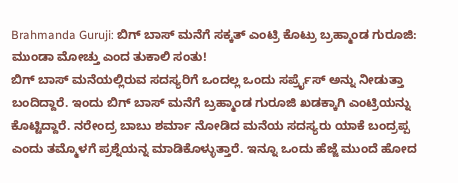Brahmanda Guruji: ಬಿಗ್ ಬಾಸ್ ಮನೆಗೆ ಸಕ್ಕತ್ ಎಂಟ್ರಿ ಕೊಟ್ರು ಬ್ರಹ್ಮಾಂಡ ಗುರೂಜಿ: ಮುಂಡಾ ಮೋಚ್ತು ಎಂದ ತುಕಾಲಿ ಸಂತು!
ಬಿಗ್ ಬಾಸ್ ಮನೆಯಲ್ಲಿರುವ ಸದಸ್ಯರಿಗೆ ಒಂದಲ್ಲ ಒಂದು ಸರ್ಪ್ರೈಸ್ ಅನ್ನು ನೀಡುತ್ತಾ ಬಂದಿದ್ದಾರೆ. ಇಂದು ಬಿಗ್ ಬಾಸ್ ಮನೆಗೆ ಬ್ರಹ್ಮಾಂಡ ಗುರೂಜಿ ಖಡಕ್ಕಾಗಿ ಎಂಟ್ರಿಯನ್ನು ಕೊಟ್ಟಿದ್ದಾರೆ. ನರೇಂದ್ರ ಬಾಬು ಶರ್ಮಾ ನೋಡಿದ ಮನೆಯ ಸದಸ್ಯರು ಯಾಕೆ ಬಂದ್ರಪ್ಪ ಎಂದು ತಮ್ಮೊಳಗೆ ಪ್ರಶ್ನೆಯನ್ನ ಮಾಡಿಕೊಳ್ಳುತ್ತಾರೆ. ಇನ್ನೂ ಒಂದು ಹೆಜ್ಜೆ ಮುಂದೆ ಹೋದ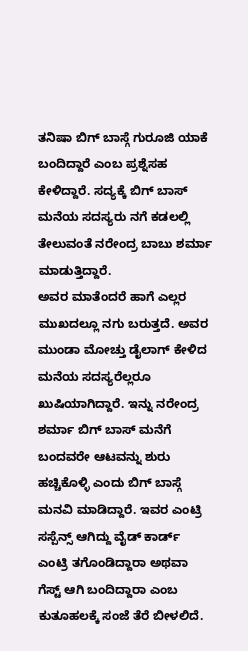ತನಿಷಾ ಬಿಗ್ ಬಾಸ್ಗೆ ಗುರೂಜಿ ಯಾಕೆ ಬಂದಿದ್ದಾರೆ ಎಂಬ ಪ್ರಶ್ನೆಸಹ ಕೇಳಿದ್ದಾರೆ. ಸದ್ಯಕ್ಕೆ ಬಿಗ್ ಬಾಸ್ ಮನೆಯ ಸದಸ್ಯರು ನಗೆ ಕಡಲಲ್ಲಿ ತೇಲುವಂತೆ ನರೇಂದ್ರ ಬಾಬು ಶರ್ಮಾ ಮಾಡುತ್ತಿದ್ದಾರೆ.
ಅವರ ಮಾತೆಂದರೆ ಹಾಗೆ ಎಲ್ಲರ ಮುಖದಲ್ಲೂ ನಗು ಬರುತ್ತದೆ. ಅವರ ಮುಂಡಾ ಮೋಚ್ತು ಡೈಲಾಗ್ ಕೇಳಿದ ಮನೆಯ ಸದಸ್ಯರೆಲ್ಲರೂ ಖುಷಿಯಾಗಿದ್ದಾರೆ. ಇನ್ನು ನರೇಂದ್ರ ಶರ್ಮಾ ಬಿಗ್ ಬಾಸ್ ಮನೆಗೆ ಬಂದವರೇ ಆಟವನ್ನು ಶುರು ಹಚ್ಚಿಕೊಳ್ಳಿ ಎಂದು ಬಿಗ್ ಬಾಸ್ಗೆ ಮನವಿ ಮಾಡಿದ್ದಾರೆ. ಇವರ ಎಂಟ್ರಿ ಸಸ್ಪೆನ್ಸ್ ಆಗಿದ್ದು ವೈಡ್ ಕಾರ್ಡ್ ಎಂಟ್ರಿ ತಗೊಂಡಿದ್ದಾರಾ ಅಥವಾ ಗೆಸ್ಟ್ ಆಗಿ ಬಂದಿದ್ದಾರಾ ಎಂಬ ಕುತೂಹಲಕ್ಕೆ ಸಂಜೆ ತೆರೆ ಬೀಳಲಿದೆ.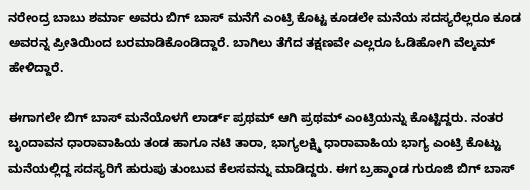ನರೇಂದ್ರ ಬಾಬು ಶರ್ಮಾ ಅವರು ಬಿಗ್ ಬಾಸ್ ಮನೆಗೆ ಎಂಟ್ರಿ ಕೊಟ್ಟ ಕೂಡಲೇ ಮನೆಯ ಸದಸ್ಯರೆಲ್ಲರೂ ಕೂಡ ಅವರನ್ನ ಪ್ರೀತಿಯಿಂದ ಬರಮಾಡಿಕೊಂಡಿದ್ದಾರೆ. ಬಾಗಿಲು ತೆಗೆದ ತಕ್ಷಣವೇ ಎಲ್ಲರೂ ಓಡಿಹೋಗಿ ವೆಲ್ಕಮ್ ಹೇಳಿದ್ದಾರೆ.

ಈಗಾಗಲೇ ಬಿಗ್ ಬಾಸ್ ಮನೆಯೊಳಗೆ ಲಾರ್ಡ್ ಪ್ರಥಮ್ ಆಗಿ ಪ್ರಥಮ್ ಎಂಟ್ರಿಯನ್ನು ಕೊಟ್ಟಿದ್ದರು. ನಂತರ ಬೃಂದಾವನ ಧಾರಾವಾಹಿಯ ತಂಡ ಹಾಗೂ ನಟಿ ತಾರಾ, ಭಾಗ್ಯಲಕ್ಷ್ಮಿ ಧಾರಾವಾಹಿಯ ಭಾಗ್ಯ ಎಂಟ್ರಿ ಕೊಟ್ಟು ಮನೆಯಲ್ಲಿದ್ದ ಸದಸ್ಯರಿಗೆ ಹುರುಪು ತುಂಬುವ ಕೆಲಸವನ್ನು ಮಾಡಿದ್ದರು. ಈಗ ಬ್ರಹ್ಮಾಂಡ ಗುರೂಜಿ ಬಿಗ್ ಬಾಸ್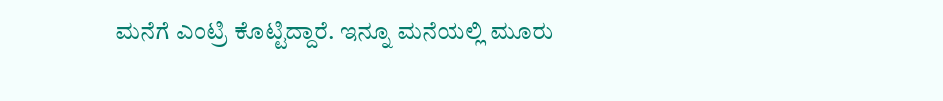ಮನೆಗೆ ಎಂಟ್ರಿ ಕೊಟ್ಟಿದ್ದಾರೆ. ಇನ್ನೂ ಮನೆಯಲ್ಲಿ ಮೂರು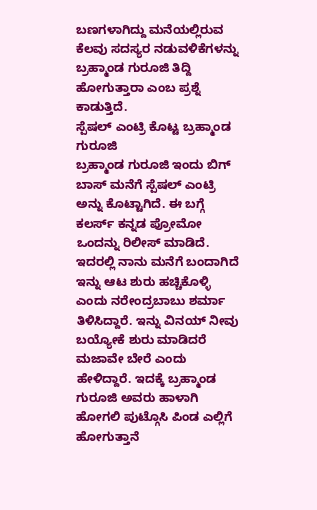ಬಣಗಳಾಗಿದ್ದು ಮನೆಯಲ್ಲಿರುವ ಕೆಲವು ಸದಸ್ಯರ ನಡುವಳಿಕೆಗಳನ್ನು ಬ್ರಹ್ಮಾಂಡ ಗುರೂಜಿ ತಿದ್ದಿ ಹೋಗುತ್ತಾರಾ ಎಂಬ ಪ್ರಶ್ನೆ ಕಾಡುತ್ತಿದೆ.
ಸ್ಪೆಷಲ್ ಎಂಟ್ರಿ ಕೊಟ್ಟ ಬ್ರಹ್ಮಾಂಡ ಗುರೂಜಿ
ಬ್ರಹ್ಮಾಂಡ ಗುರೂಜಿ ಇಂದು ಬಿಗ್ ಬಾಸ್ ಮನೆಗೆ ಸ್ಪೆಷಲ್ ಎಂಟ್ರಿ ಅನ್ನು ಕೊಟ್ಟಾಗಿದೆ. ಈ ಬಗ್ಗೆ ಕಲರ್ಸ್ ಕನ್ನಡ ಪ್ರೋಮೋ ಒಂದನ್ನು ರಿಲೀಸ್ ಮಾಡಿದೆ. ಇದರಲ್ಲಿ ನಾನು ಮನೆಗೆ ಬಂದಾಗಿದೆ ಇನ್ನು ಆಟ ಶುರು ಹಚ್ಚಿಕೊಳ್ಳಿ ಎಂದು ನರೇಂದ್ರಬಾಬು ಶರ್ಮಾ ತಿಳಿಸಿದ್ದಾರೆ. ಇನ್ನು ವಿನಯ್ ನೀವು ಬಯ್ಯೋಕೆ ಶುರು ಮಾಡಿದರೆ ಮಜಾವೇ ಬೇರೆ ಎಂದು ಹೇಳಿದ್ದಾರೆ. ಇದಕ್ಕೆ ಬ್ರಹ್ಮಾಂಡ ಗುರೂಜಿ ಅವರು ಹಾಳಾಗಿ ಹೋಗಲಿ ಪುಟ್ಗೊಸಿ ಪಿಂಡ ಎಲ್ಲಿಗೆ ಹೋಗುತ್ತಾನೆ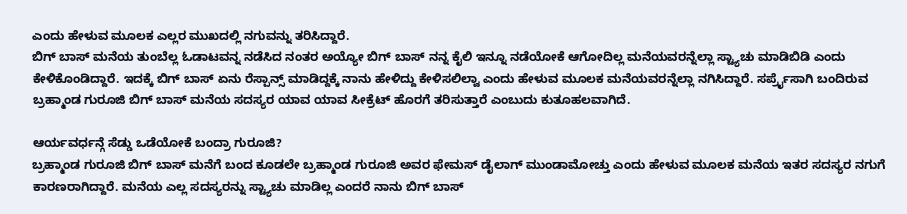ಎಂದು ಹೇಳುವ ಮೂಲಕ ಎಲ್ಲರ ಮುಖದಲ್ಲಿ ನಗುವನ್ನು ತರಿಸಿದ್ದಾರೆ.
ಬಿಗ್ ಬಾಸ್ ಮನೆಯ ತುಂಬೆಲ್ಲ ಓಡಾಟವನ್ನ ನಡೆಸಿದ ನಂತರ ಅಯ್ಯೋ ಬಿಗ್ ಬಾಸ್ ನನ್ನ ಕೈಲಿ ಇನ್ನೂ ನಡೆಯೋಕೆ ಆಗೋದಿಲ್ಲ ಮನೆಯವರನ್ನೆಲ್ಲಾ ಸ್ಟ್ಯಾಚು ಮಾಡಿಬಿಡಿ ಎಂದು ಕೇಳಿಕೊಂಡಿದ್ದಾರೆ. ಇದಕ್ಕೆ ಬಿಗ್ ಬಾಸ್ ಏನು ರೆಸ್ಪಾನ್ಸ್ ಮಾಡಿದ್ದಕ್ಕೆ ನಾನು ಹೇಳಿದ್ದು ಕೇಳಿಸಲಿಲ್ವಾ ಎಂದು ಹೇಳುವ ಮೂಲಕ ಮನೆಯವರನ್ನೆಲ್ಲಾ ನಗಿಸಿದ್ದಾರೆ. ಸರ್ಪ್ರೈಸಾಗಿ ಬಂದಿರುವ ಬ್ರಹ್ಮಾಂಡ ಗುರೂಜಿ ಬಿಗ್ ಬಾಸ್ ಮನೆಯ ಸದಸ್ಯರ ಯಾವ ಯಾವ ಸೀಕ್ರೆಟ್ ಹೊರಗೆ ತರಿಸುತ್ತಾರೆ ಎಂಬುದು ಕುತೂಹಲವಾಗಿದೆ.

ಆರ್ಯವರ್ಧನ್ಗೆ ಸೆಡ್ಡು ಒಡೆಯೋಕೆ ಬಂದ್ರಾ ಗುರೂಜಿ?
ಬ್ರಹ್ಮಾಂಡ ಗುರೂಜಿ ಬಿಗ್ ಬಾಸ್ ಮನೆಗೆ ಬಂದ ಕೂಡಲೇ ಬ್ರಹ್ಮಾಂಡ ಗುರೂಜಿ ಅವರ ಫೇಮಸ್ ಡೈಲಾಗ್ ಮುಂಡಾಮೋಚ್ತು ಎಂದು ಹೇಳುವ ಮೂಲಕ ಮನೆಯ ಇತರ ಸದಸ್ಯರ ನಗುಗೆ ಕಾರಣರಾಗಿದ್ದಾರೆ. ಮನೆಯ ಎಲ್ಲ ಸದಸ್ಯರನ್ನು ಸ್ಟ್ಯಾಚು ಮಾಡಿಲ್ಲ ಎಂದರೆ ನಾನು ಬಿಗ್ ಬಾಸ್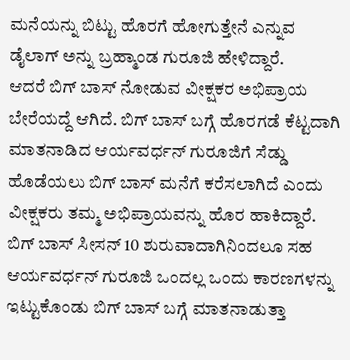ಮನೆಯನ್ನು ಬಿಟ್ಟು ಹೊರಗೆ ಹೋಗುತ್ತೇನೆ ಎನ್ನುವ ಡೈಲಾಗ್ ಅನ್ನು ಬ್ರಹ್ಮಾಂಡ ಗುರೂಜಿ ಹೇಳಿದ್ದಾರೆ.
ಆದರೆ ಬಿಗ್ ಬಾಸ್ ನೋಡುವ ವೀಕ್ಷಕರ ಅಭಿಪ್ರಾಯ ಬೇರೆಯದ್ದೆ ಆಗಿದೆ. ಬಿಗ್ ಬಾಸ್ ಬಗ್ಗೆ ಹೊರಗಡೆ ಕೆಟ್ಟದಾಗಿ ಮಾತನಾಡಿದ ಆರ್ಯವರ್ಧನ್ ಗುರೂಜಿಗೆ ಸೆಡ್ಡು ಹೊಡೆಯಲು ಬಿಗ್ ಬಾಸ್ ಮನೆಗೆ ಕರೆಸಲಾಗಿದೆ ಎಂದು ವೀಕ್ಷಕರು ತಮ್ಮ ಅಭಿಪ್ರಾಯವನ್ನು ಹೊರ ಹಾಕಿದ್ದಾರೆ. ಬಿಗ್ ಬಾಸ್ ಸೀಸನ್ 10 ಶುರುವಾದಾಗಿನಿಂದಲೂ ಸಹ ಆರ್ಯವರ್ಧನ್ ಗುರೂಜಿ ಒಂದಲ್ಲ ಒಂದು ಕಾರಣಗಳನ್ನು ಇಟ್ಟುಕೊಂಡು ಬಿಗ್ ಬಾಸ್ ಬಗ್ಗೆ ಮಾತನಾಡುತ್ತಾ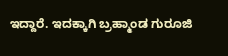ಇದ್ದಾರೆ. ಇದಕ್ಕಾಗಿ ಬ್ರಹ್ಮಾಂಡ ಗುರೂಜಿ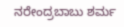ನರೇಂದ್ರಬಾಬು ಶರ್ಮ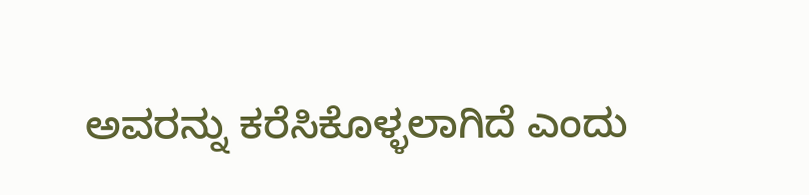ಅವರನ್ನು ಕರೆಸಿಕೊಳ್ಳಲಾಗಿದೆ ಎಂದು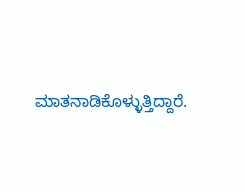ಮಾತನಾಡಿಕೊಳ್ಳುತ್ತಿದ್ದಾರೆ.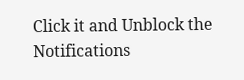Click it and Unblock the Notifications